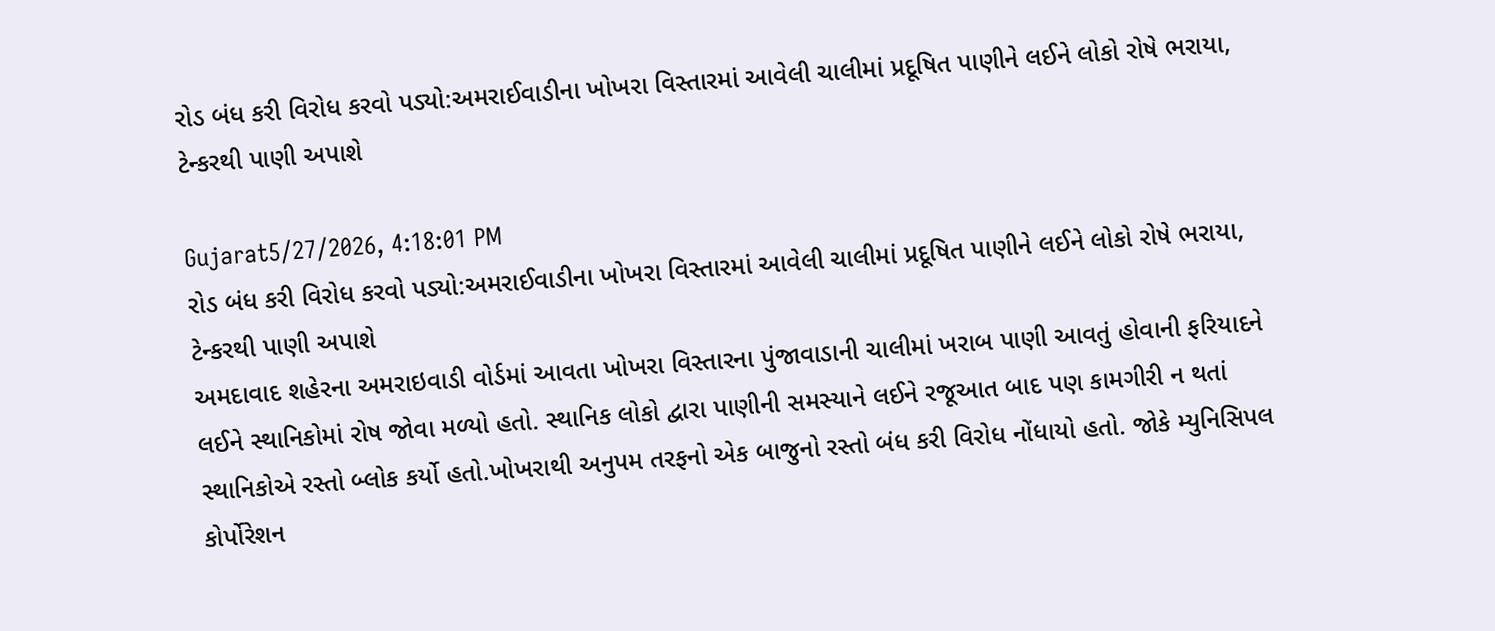રોડ બંધ કરી વિરોધ કરવો પડ્યો:અમરાઈવાડીના ખોખરા વિસ્તારમાં આવેલી ચાલીમાં પ્રદૂષિત પાણીને લઈને લોકો રોષે ભરાયા, ટેન્કરથી પાણી અપાશે

Gujarat5/27/2026, 4:18:01 PM
રોડ બંધ કરી વિરોધ કરવો પડ્યો:અમરાઈવાડીના ખોખરા વિસ્તારમાં આવેલી ચાલીમાં પ્રદૂષિત પાણીને લઈને લોકો રોષે ભરાયા, ટેન્કરથી પાણી અપાશે
અમદાવાદ શહેરના અમરાઇવાડી વોર્ડમાં આવતા ખોખરા વિસ્તારના પુંજાવાડાની ચાલીમાં ખરાબ પાણી આવતું હોવાની ફરિયાદને લઈને સ્થાનિકોમાં રોષ જોવા મળ્યો હતો. સ્થાનિક લોકો દ્વારા પાણીની સમસ્યાને લઈને રજૂઆત બાદ પણ કામગીરી ન થતાં સ્થાનિકોએ રસ્તો બ્લોક કર્યો હતો.ખોખરાથી અનુપમ તરફનો એક બાજુનો રસ્તો બંધ કરી વિરોધ નોંધાયો હતો. જોકે મ્યુનિસિપલ કોર્પોરેશન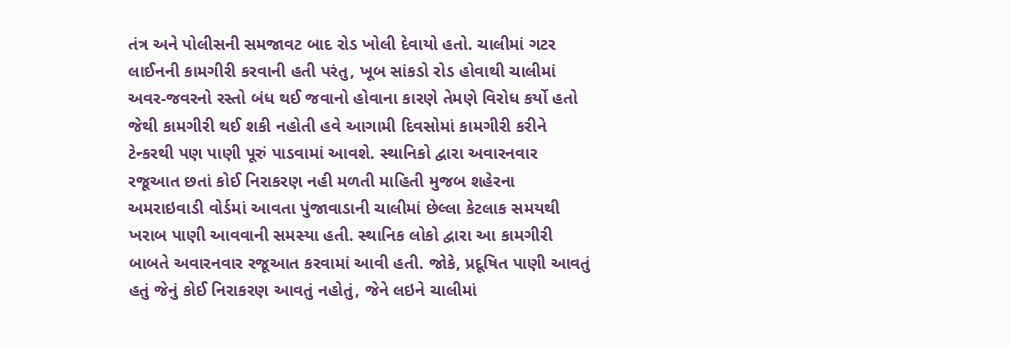તંત્ર અને પોલીસની સમજાવટ બાદ રોડ ખોલી દેવાયો હતો. ચાલીમાં ગટર લાઈનની કામગીરી કરવાની હતી પરંતુ, ખૂબ સાંકડો રોડ હોવાથી ચાલીમાં અવર-જવરનો રસ્તો બંધ થઈ જવાનો હોવાના કારણે તેમણે વિરોધ કર્યો હતો જેથી કામગીરી થઈ શકી નહોતી હવે આગામી દિવસોમાં કામગીરી કરીને ટેન્કરથી પણ પાણી પૂરું પાડવામાં આવશે. સ્થાનિકો દ્વારા અવારનવાર રજૂઆત છતાં કોઈ નિરાકરણ નહી મળતી માહિતી મુજબ શહેરના અમરાઇવાડી વોર્ડમાં આવતા પુંજાવાડાની ચાલીમાં છેલ્લા કેટલાક સમયથી ખરાબ પાણી આવવાની સમસ્યા હતી. સ્થાનિક લોકો દ્વારા આ કામગીરી બાબતે અવારનવાર રજૂઆત કરવામાં આવી હતી. જોકે, પ્રદૂષિત પાણી આવતું હતું જેનું કોઈ નિરાકરણ આવતું નહોતું, જેને લઇને ચાલીમાં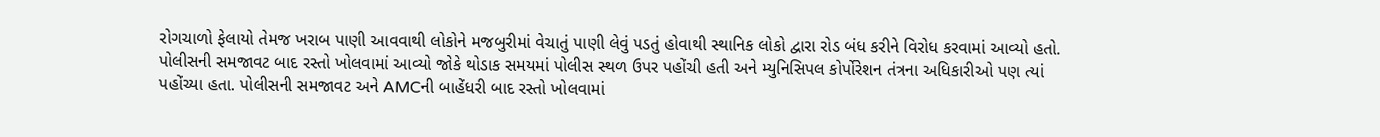રોગચાળો ફેલાયો તેમજ ખરાબ પાણી આવવાથી લોકોને મજબુરીમાં વેચાતું પાણી લેવું પડતું હોવાથી સ્થાનિક લોકો દ્વારા રોડ બંધ કરીને વિરોધ કરવામાં આવ્યો હતો. પોલીસની સમજાવટ બાદ રસ્તો ખોલવામાં આવ્યો જોકે થોડાક સમયમાં પોલીસ સ્થળ ઉપર પહોંચી હતી અને મ્યુનિસિપલ કોર્પોરેશન તંત્રના અધિકારીઓ પણ ત્યાં પહોંચ્યા હતા. પોલીસની સમજાવટ અને AMCની બાહેંધરી બાદ રસ્તો ખોલવામાં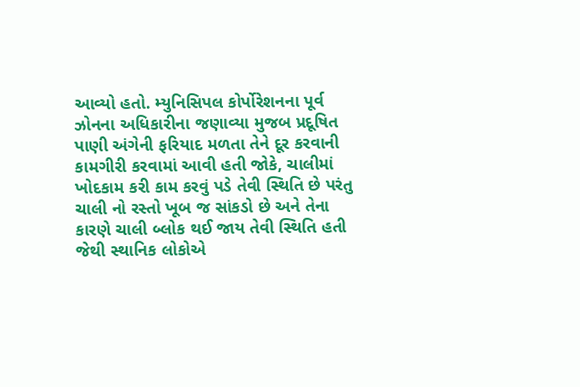આવ્યો હતો. મ્યુનિસિપલ કોર્પોરેશનના પૂર્વ ઝોનના અધિકારીના જણાવ્યા મુજબ પ્રદૂષિત પાણી અંગેની ફરિયાદ મળતા તેને દૂર કરવાની કામગીરી કરવામાં આવી હતી જોકે, ચાલીમાં ખોદકામ કરી કામ કરવું પડે તેવી સ્થિતિ છે પરંતુ ચાલી નો રસ્તો ખૂબ જ સાંકડો છે અને તેના કારણે ચાલી બ્લોક થઈ જાય તેવી સ્થિતિ હતી જેથી સ્થાનિક લોકોએ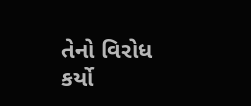તેનો વિરોધ કર્યો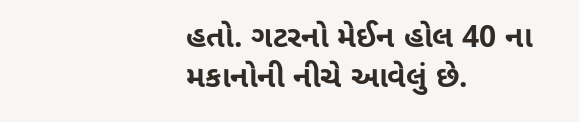હતો. ગટરનો મેઈન હોલ 40 ના મકાનોની નીચે આવેલું છે.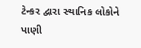ટેન્કર દ્વારા સ્થાનિક લોકોને પાણી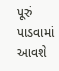પૂરું પાડવામાં આવશે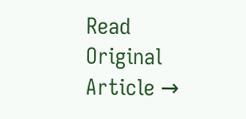Read Original Article →